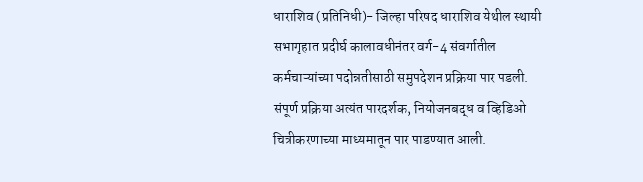धाराशिव (प्रतिनिधी)- जिल्हा परिषद धाराशिव येथील स्थायी सभागृहात प्रदीर्घ कालावधीनंतर वर्ग-4 संवर्गातील कर्मचाऱ्यांच्या पदोन्नतीसाठी समुपदेशन प्रक्रिया पार पडली. संपूर्ण प्रक्रिया अत्यंत पारदर्शक, नियोजनबद्ध व व्हिडिओ चित्रीकरणाच्या माध्यमातून पार पाडण्यात आली.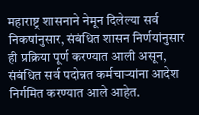महाराष्ट्र शासनाने नेमून दिलेल्या सर्व निकषांनुसार, संबंधित शासन निर्णयांनुसार  ही प्रक्रिया पूर्ण करण्यात आली असून, संबंधित सर्व पदोन्नत कर्मचाऱ्यांना आदेश निर्गमित करण्यात आले आहेत.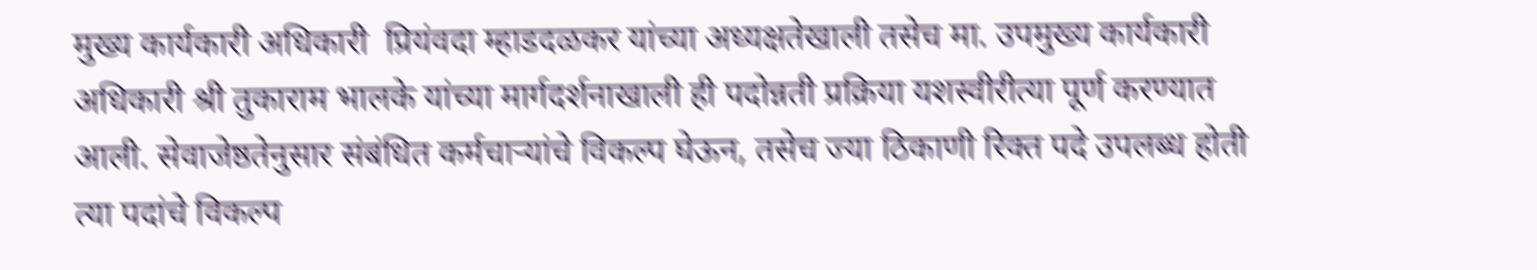मुख्य कार्यकारी अधिकारी  प्रियंवदा म्हाडदळकर यांच्या अध्यक्षतेखाली तसेच मा. उपमुख्य कार्यकारी अधिकारी श्री तुकाराम भालके यांच्या मार्गदर्शनाखाली ही पदोन्नती प्रक्रिया यशस्वीरीत्या पूर्ण करण्यात आली. सेवाजेष्ठतेनुसार संबंधित कर्मचाऱ्यांचे विकल्प घेऊन, तसेच ज्या ठिकाणी रिक्त पदे उपलब्ध होती त्या पदांचे विकल्प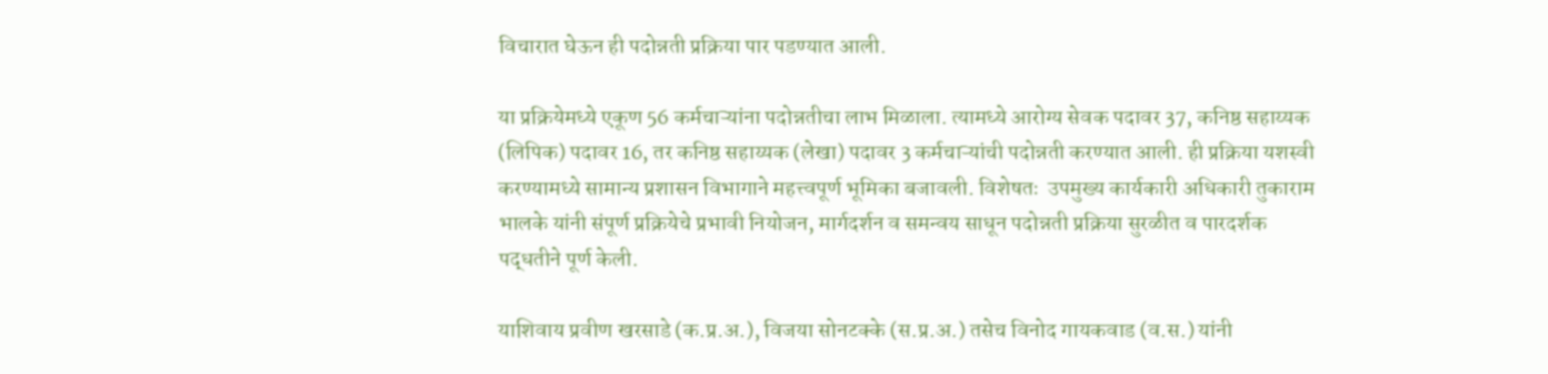विचारात घेऊन ही पदोन्नती प्रक्रिया पार पडण्यात आली.

या प्रक्रियेमध्ये एकूण 56 कर्मचाऱ्यांना पदोन्नतीचा लाभ मिळाला. त्यामध्ये आरोग्य सेवक पदावर 37, कनिष्ठ सहाय्यक (लिपिक) पदावर 16, तर कनिष्ठ सहाय्यक (लेखा) पदावर 3 कर्मचाऱ्यांची पदोन्नती करण्यात आली. ही प्रक्रिया यशस्वी करण्यामध्ये सामान्य प्रशासन विभागाने महत्त्वपूर्ण भूमिका बजावली. विशेषतः  उपमुख्य कार्यकारी अधिकारी तुकाराम भालके यांनी संपूर्ण प्रक्रियेचे प्रभावी नियोजन, मार्गदर्शन व समन्वय साधून पदोन्नती प्रक्रिया सुरळीत व पारदर्शक पद्धतीने पूर्ण केली.

याशिवाय प्रवीण खरसाडे (क.प्र.अ.), विजया सोनटक्के (स.प्र.अ.) तसेच विनोद गायकवाड (व.स.) यांनी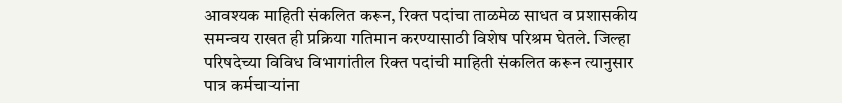आवश्यक माहिती संकलित करून, रिक्त पदांचा ताळमेळ साधत व प्रशासकीय समन्वय राखत ही प्रक्रिया गतिमान करण्यासाठी विशेष परिश्रम घेतले. जिल्हा परिषदेच्या विविध विभागांतील रिक्त पदांची माहिती संकलित करून त्यानुसार पात्र कर्मचाऱ्यांना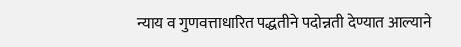न्याय व गुणवत्ताधारित पद्धतीने पदोन्नती देण्यात आल्याने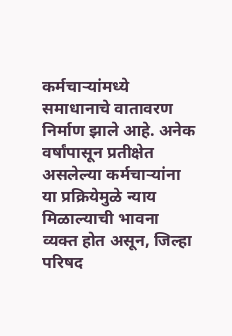कर्मचाऱ्यांमध्ये समाधानाचे वातावरण निर्माण झाले आहे. अनेक वर्षांपासून प्रतीक्षेत असलेल्या कर्मचाऱ्यांना या प्रक्रियेमुळे न्याय मिळाल्याची भावना व्यक्त होत असून, जिल्हा परिषद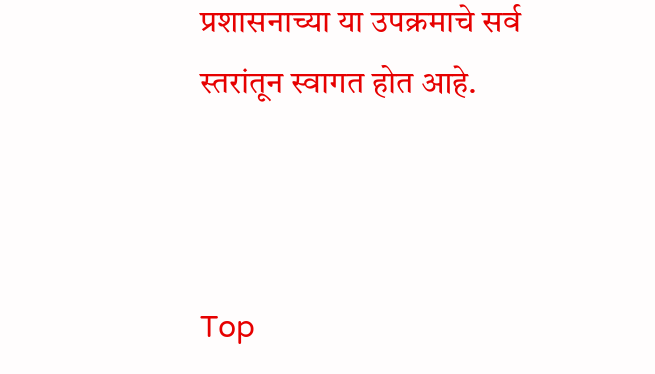प्रशासनाच्या या उपक्रमाचे सर्व स्तरांतून स्वागत होत आहे.



Top